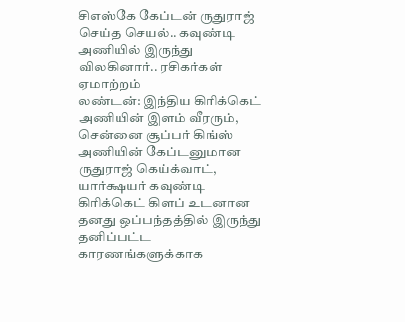சிஎஸ்கே கேப்டன் ருதுராஜ் செய்த செயல்.. கவுண்டி அணியில் இருந்து விலகினார்.. ரசிகர்கள் ஏமாற்றம்
லண்டன்: இந்திய கிரிக்கெட் அணியின் இளம் வீரரும், சென்னை சூப்பர் கிங்ஸ் அணியின் கேப்டனுமான ருதுராஜ் கெய்க்வாட், யார்க்ஷயர் கவுண்டி கிரிக்கெட் கிளப் உடனான தனது ஒப்பந்தத்தில் இருந்து தனிப்பட்ட காரணங்களுக்காக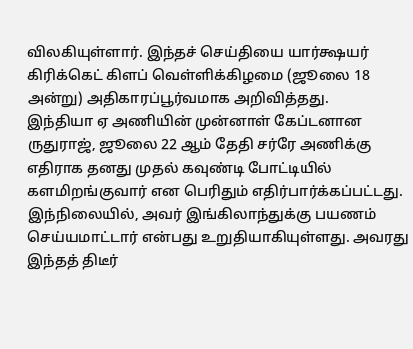விலகியுள்ளார். இந்தச் செய்தியை யார்க்ஷயர் கிரிக்கெட் கிளப் வெள்ளிக்கிழமை (ஜூலை 18 அன்று) அதிகாரப்பூர்வமாக அறிவித்தது.
இந்தியா ஏ அணியின் முன்னாள் கேப்டனான ருதுராஜ், ஜூலை 22 ஆம் தேதி சர்ரே அணிக்கு எதிராக தனது முதல் கவுண்டி போட்டியில் களமிறங்குவார் என பெரிதும் எதிர்பார்க்கப்பட்டது. இந்நிலையில், அவர் இங்கிலாந்துக்கு பயணம் செய்யமாட்டார் என்பது உறுதியாகியுள்ளது. அவரது இந்தத் திடீர்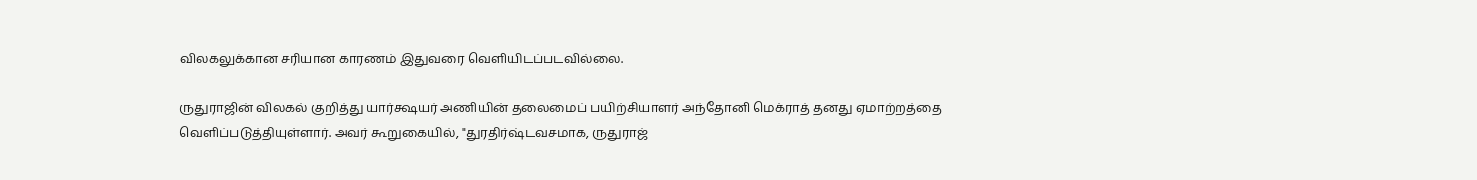விலகலுக்கான சரியான காரணம் இதுவரை வெளியிடப்படவில்லை.

ருதுராஜின் விலகல் குறித்து யார்க்ஷயர் அணியின் தலைமைப் பயிற்சியாளர் அந்தோனி மெக்ராத் தனது ஏமாற்றத்தை வெளிப்படுத்தியுள்ளார். அவர் கூறுகையில், "துரதிர்ஷ்டவசமாக, ருதுராஜ்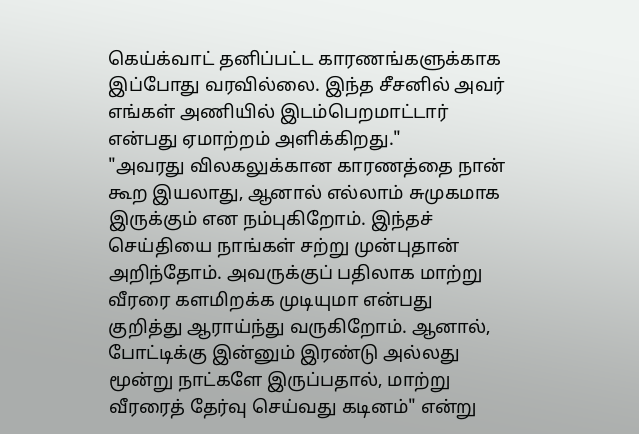கெய்க்வாட் தனிப்பட்ட காரணங்களுக்காக இப்போது வரவில்லை. இந்த சீசனில் அவர் எங்கள் அணியில் இடம்பெறமாட்டார் என்பது ஏமாற்றம் அளிக்கிறது."
"அவரது விலகலுக்கான காரணத்தை நான் கூற இயலாது, ஆனால் எல்லாம் சுமுகமாக இருக்கும் என நம்புகிறோம். இந்தச் செய்தியை நாங்கள் சற்று முன்புதான் அறிந்தோம். அவருக்குப் பதிலாக மாற்று வீரரை களமிறக்க முடியுமா என்பது குறித்து ஆராய்ந்து வருகிறோம். ஆனால், போட்டிக்கு இன்னும் இரண்டு அல்லது மூன்று நாட்களே இருப்பதால், மாற்று வீரரைத் தேர்வு செய்வது கடினம்" என்று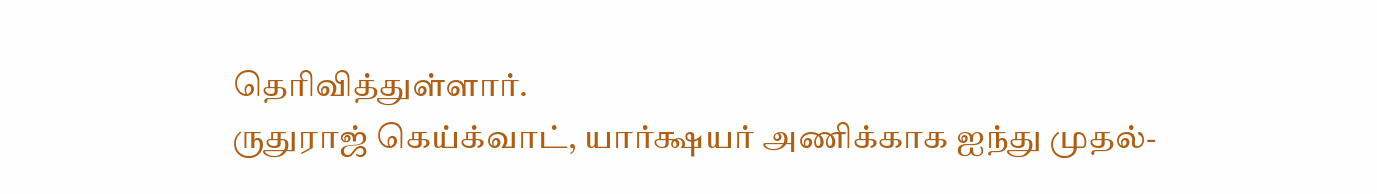தெரிவித்துள்ளார்.
ருதுராஜ் கெய்க்வாட், யார்க்ஷயர் அணிக்காக ஐந்து முதல்-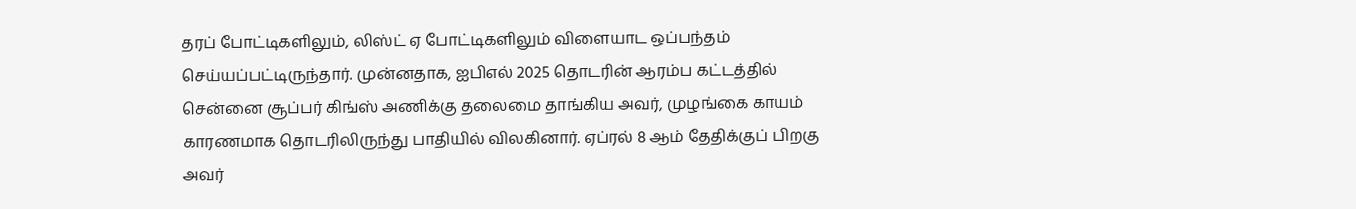தரப் போட்டிகளிலும், லிஸ்ட் ஏ போட்டிகளிலும் விளையாட ஒப்பந்தம் செய்யப்பட்டிருந்தார். முன்னதாக, ஐபிஎல் 2025 தொடரின் ஆரம்ப கட்டத்தில் சென்னை சூப்பர் கிங்ஸ் அணிக்கு தலைமை தாங்கிய அவர், முழங்கை காயம் காரணமாக தொடரிலிருந்து பாதியில் விலகினார். ஏப்ரல் 8 ஆம் தேதிக்குப் பிறகு அவர்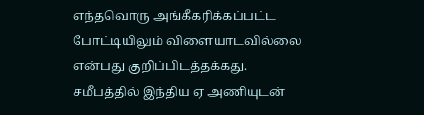எந்தவொரு அங்கீகரிக்கப்பட்ட போட்டியிலும் விளையாடவில்லை என்பது குறிப்பிடத்தக்கது.
சமீபத்தில் இந்திய ஏ அணியுடன்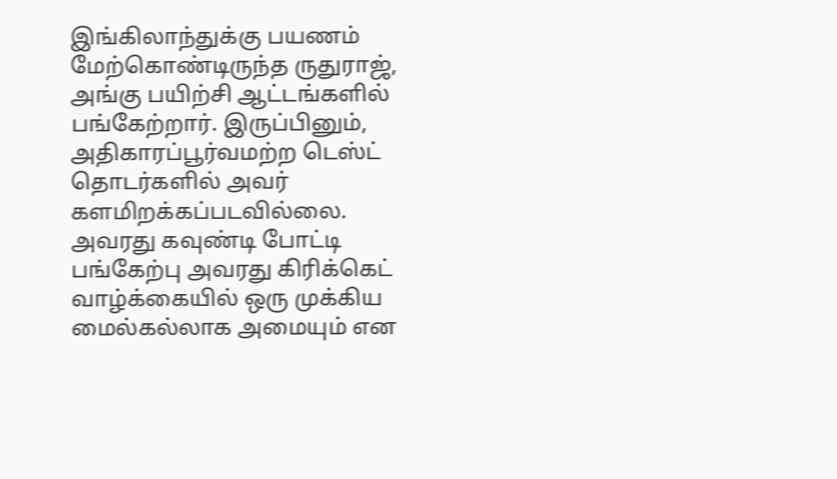இங்கிலாந்துக்கு பயணம் மேற்கொண்டிருந்த ருதுராஜ், அங்கு பயிற்சி ஆட்டங்களில் பங்கேற்றார். இருப்பினும், அதிகாரப்பூர்வமற்ற டெஸ்ட் தொடர்களில் அவர் களமிறக்கப்படவில்லை. அவரது கவுண்டி போட்டி பங்கேற்பு அவரது கிரிக்கெட் வாழ்க்கையில் ஒரு முக்கிய மைல்கல்லாக அமையும் என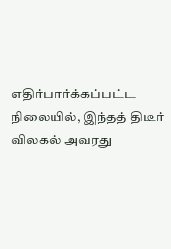எதிர்பார்க்கப்பட்ட நிலையில், இந்தத் திடீர் விலகல் அவரது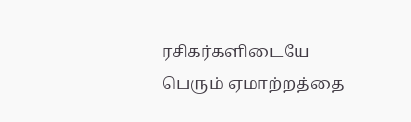ரசிகர்களிடையே பெரும் ஏமாற்றத்தை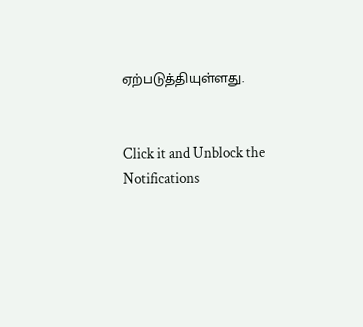ஏற்படுத்தியுள்ளது.


Click it and Unblock the Notifications